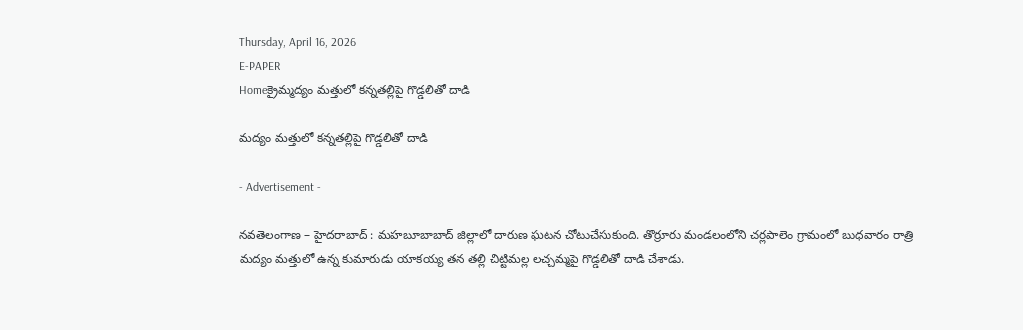Thursday, April 16, 2026
E-PAPER
Homeక్రైమ్మద్యం మత్తులో కన్నతల్లిపై గొడ్డలితో దాడి

మద్యం మత్తులో కన్నతల్లిపై గొడ్డలితో దాడి

- Advertisement -

న‌వ‌తెలంగాణ – హైద‌రాబాద్ : మహబూబాబాద్ జిల్లాలో దారుణ ఘటన చోటుచేసుకుంది. తొర్రూరు మండలంలోని చర్లపాలెం గ్రామంలో బుధవారం రాత్రి మద్యం మత్తులో ఉన్న కుమారుడు యాకయ్య తన తల్లి చిట్టిమల్ల లచ్చమ్మపై గొడ్డలితో దాడి చేశాడు.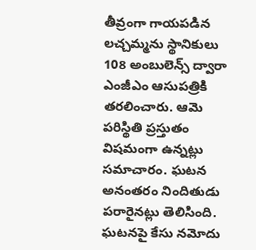తీవ్రంగా గాయపడిన లచ్చమ్మను స్థానికులు 108 అంబులెన్స్ ద్వారా ఎంజీఎం ఆసుపత్రికి తరలించారు. ఆమె పరిస్థితి ప్రస్తుతం విషమంగా ఉన్నట్లు సమాచారం. ఘటన అనంతరం నిందితుడు పరారైనట్లు తెలిసింది. ఘటనపై కేసు నమోదు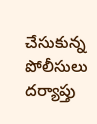చేసుకున్న పోలీసులు దర్యాప్తు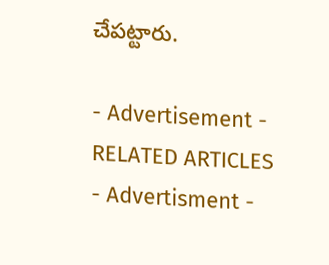చేపట్టారు.

- Advertisement -
RELATED ARTICLES
- Advertisment -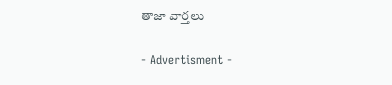తాజా వార్తలు

- Advertisment -